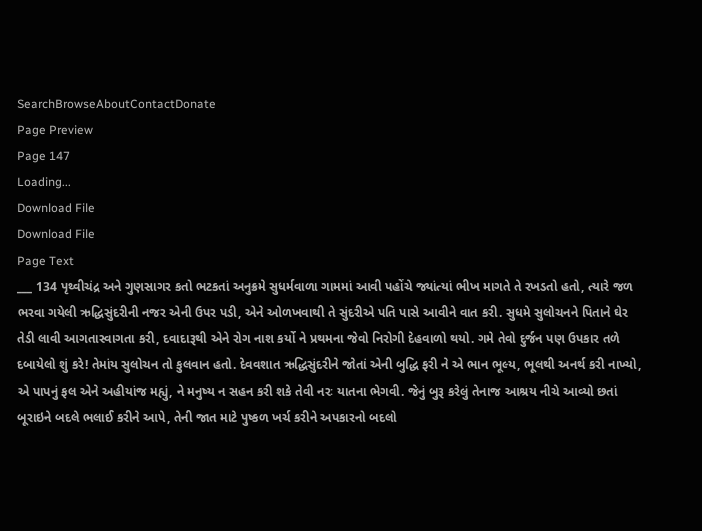SearchBrowseAboutContactDonate
Page Preview
Page 147
Loading...
Download File
Download File
Page Text
___ 134 પૃથ્વીચંદ્ર અને ગુણસાગર કતો ભટકતાં અનુક્રમે સુધર્મવાળા ગામમાં આવી પહોંચે જ્યાંત્યાં ભીખ માગતે તે રખડતો હતો, ત્યારે જળ ભરવા ગયેલી ઋદ્ધિસુંદરીની નજર એની ઉપર પડી, એને ઓળખવાથી તે સુંદરીએ પતિ પાસે આવીને વાત કરી. સુધમે સુલોચનને પિતાને ઘેર તેડી લાવી આગતાસ્વાગતા કરી, દવાદારૂથી એને રોગ નાશ કર્યો ને પ્રથમના જેવો નિરોગી દેહવાળો થયો. ગમે તેવો દુર્જન પણ ઉપકાર તળે દબાયેલો શું કરે! તેમાંય સુલોચન તો કુલવાન હતો. દેવવશાત ઋદ્ધિસુંદરીને જોતાં એની બુદ્ધિ ફરી ને એ ભાન ભૂલ્ય, ભૂલથી અનર્થ કરી નાખ્યો, એ પાપનું ફલ એને અહીયાંજ મહ્યું, ને મનુષ્ય ન સહન કરી શકે તેવી નરઃ યાતના ભેગવી. જેનું બુરૂ કરેલું તેનાજ આશ્રય નીચે આવ્યો છતાં બૂરાઇને બદલે ભલાઈ કરીને આપે, તેની જાત માટે પુષ્કળ ખર્ચ કરીને અપકારનો બદલો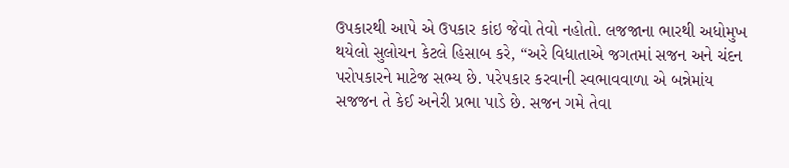ઉપકારથી આપે એ ઉપકાર કાંઇ જેવો તેવો નહોતો. લજજાના ભારથી અધોમુખ થયેલો સુલોચન કેટલે હિસાબ કરે, “અરે વિધાતાએ જગતમાં સજન અને ચંદન પરોપકારને માટેજ સભ્ય છે. પરેપકાર કરવાની સ્વભાવવાળા એ બન્નેમાંય સજજન તે કેઈ અનેરી પ્રભા પાડે છે. સજન ગમે તેવા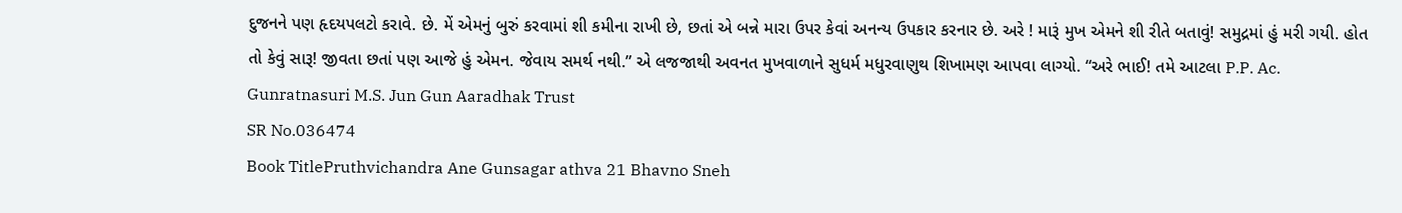દુજનને પણ હૃદયપલટો કરાવે. છે. મેં એમનું બુરું કરવામાં શી કમીના રાખી છે, છતાં એ બન્ને મારા ઉપર કેવાં અનન્ય ઉપકાર કરનાર છે. અરે ! મારૂં મુખ એમને શી રીતે બતાવું! સમુદ્રમાં હું મરી ગયી. હોત તો કેવું સારૂ! જીવતા છતાં પણ આજે હું એમન. જેવાય સમર્થ નથી.” એ લજજાથી અવનત મુખવાળાને સુધર્મ મધુરવાણુથ શિખામણ આપવા લાગ્યો. “અરે ભાઈ! તમે આટલા P.P. Ac. Gunratnasuri M.S. Jun Gun Aaradhak Trust
SR No.036474
Book TitlePruthvichandra Ane Gunsagar athva 21 Bhavno Sneh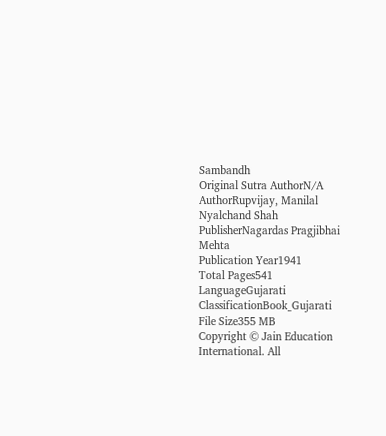Sambandh
Original Sutra AuthorN/A
AuthorRupvijay, Manilal Nyalchand Shah
PublisherNagardas Pragjibhai Mehta
Publication Year1941
Total Pages541
LanguageGujarati
ClassificationBook_Gujarati
File Size355 MB
Copyright © Jain Education International. All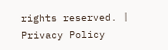rights reserved. | Privacy Policy